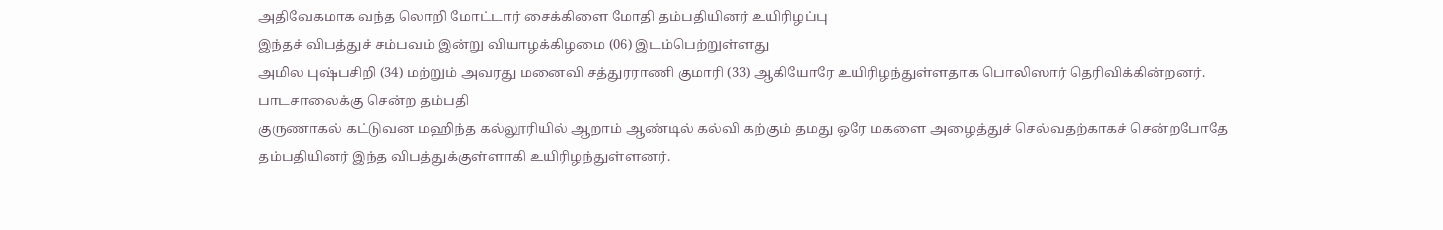அதிவேகமாக வந்த லொறி மோட்டார் சைக்கிளை மோதி தம்பதியினர் உயிரிழப்பு
இந்தச் விபத்துச் சம்பவம் இன்று வியாழக்கிழமை (06) இடம்பெற்றுள்ளது
அமில புஷ்பசிறி (34) மற்றும் அவரது மனைவி சத்துரராணி குமாரி (33) ஆகியோரே உயிரிழந்துள்ளதாக பொலிஸார் தெரிவிக்கின்றனர்.
பாடசாலைக்கு சென்ற தம்பதி
குருணாகல் கட்டுவன மஹிந்த கல்லூரியில் ஆறாம் ஆண்டில் கல்வி கற்கும் தமது ஒரே மகளை அழைத்துச் செல்வதற்காகச் சென்றபோதே தம்பதியினர் இந்த விபத்துக்குள்ளாகி உயிரிழந்துள்ளனர்.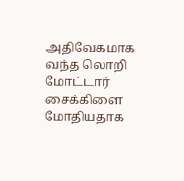அதிவேகமாக வந்த லொறி மோட்டார் சைக்கிளை மோதியதாக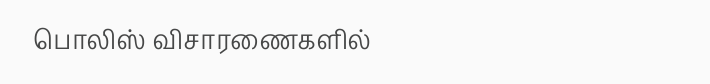பொலிஸ் விசாரணைகளில்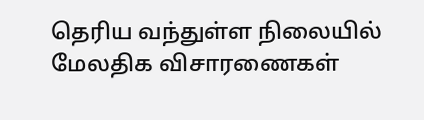தெரிய வந்துள்ள நிலையில் மேலதிக விசாரணைகள்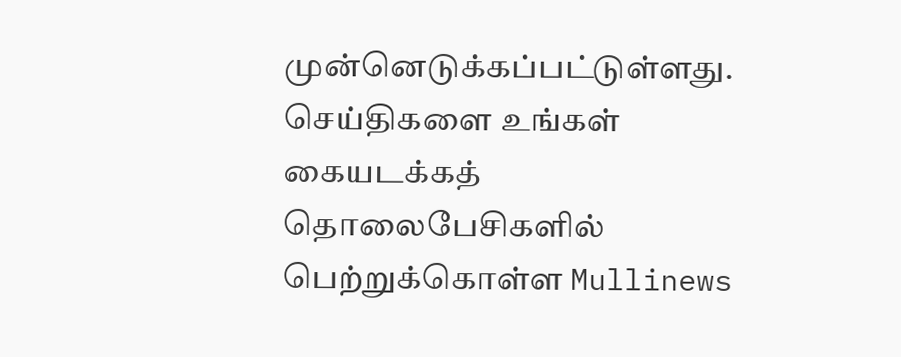முன்னெடுக்கப்பட்டுள்ளது.
செய்திகளை உங்கள் கையடக்கத் தொலைபேசிகளில் பெற்றுக்கொள்ள Mullinews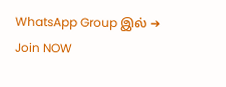WhatsApp Group இல் ➔ Join NOW